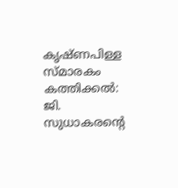കൃഷ്ണപിള്ള സ്മാരകം കത്തിക്കൽ: ജി. സുധാകരന്‍റെ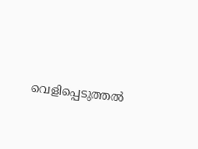വെളിപ്പെടുത്തല്‍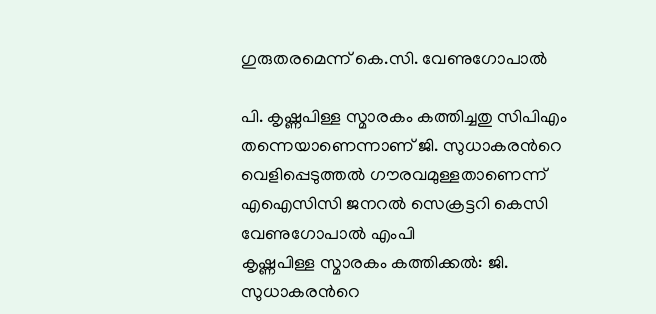ഗുരുതരമെന്ന് കെ.സി. വേണുഗോപാല്‍

പി. കൃഷ്ണപിള്ള സ്മാരകം കത്തിച്ചതു സിപിഎം തന്നെയാണെന്നാണ് ജി. സുധാകരന്‍റെ വെളിപ്പെടുത്തല്‍ ഗൗരവമുള്ളതാണെന്ന് എഐസിസി ജനറല്‍ സെക്രട്ടറി കെസി വേണുഗോപാല്‍ എംപി
കൃഷ്ണപിള്ള സ്മാരകം കത്തിക്കൽ: ജി. സുധാകരന്‍റെ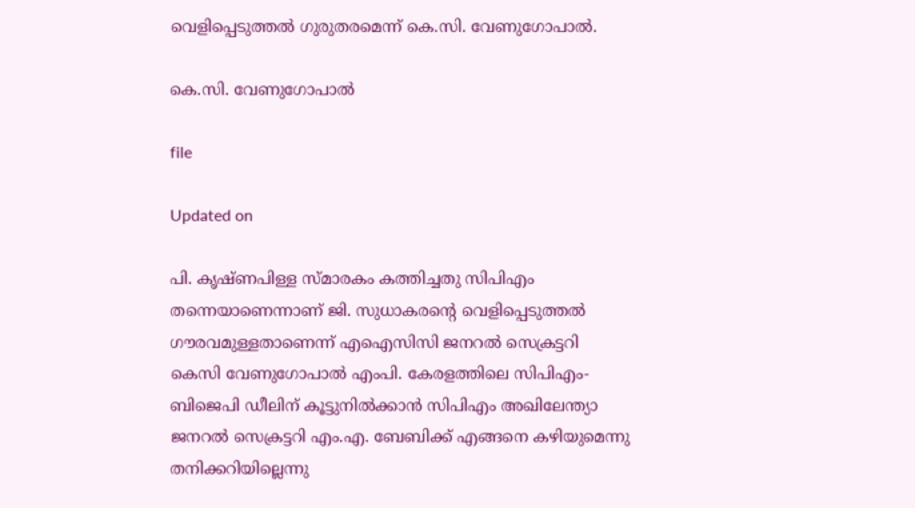വെളിപ്പെടുത്തല്‍ ഗുരുതരമെന്ന് കെ.സി. വേണുഗോപാല്‍.

കെ.സി. വേണുഗോപാല്‍

file

Updated on

പി. കൃഷ്ണപിള്ള സ്മാരകം കത്തിച്ചതു സിപിഎം തന്നെയാണെന്നാണ് ജി. സുധാകരന്‍റെ വെളിപ്പെടുത്തല്‍ ഗൗരവമുള്ളതാണെന്ന് എഐസിസി ജനറല്‍ സെക്രട്ടറി കെസി വേണുഗോപാല്‍ എംപി. കേരളത്തിലെ സിപിഎം-ബിജെപി ഡീലിന് കൂട്ടുനില്‍ക്കാന്‍ സിപിഎം അഖിലേന്ത്യാ ജനറല്‍ സെക്രട്ടറി എം.എ. ബേബിക്ക് എങ്ങനെ കഴിയുമെന്നു തനിക്കറിയില്ലെന്നു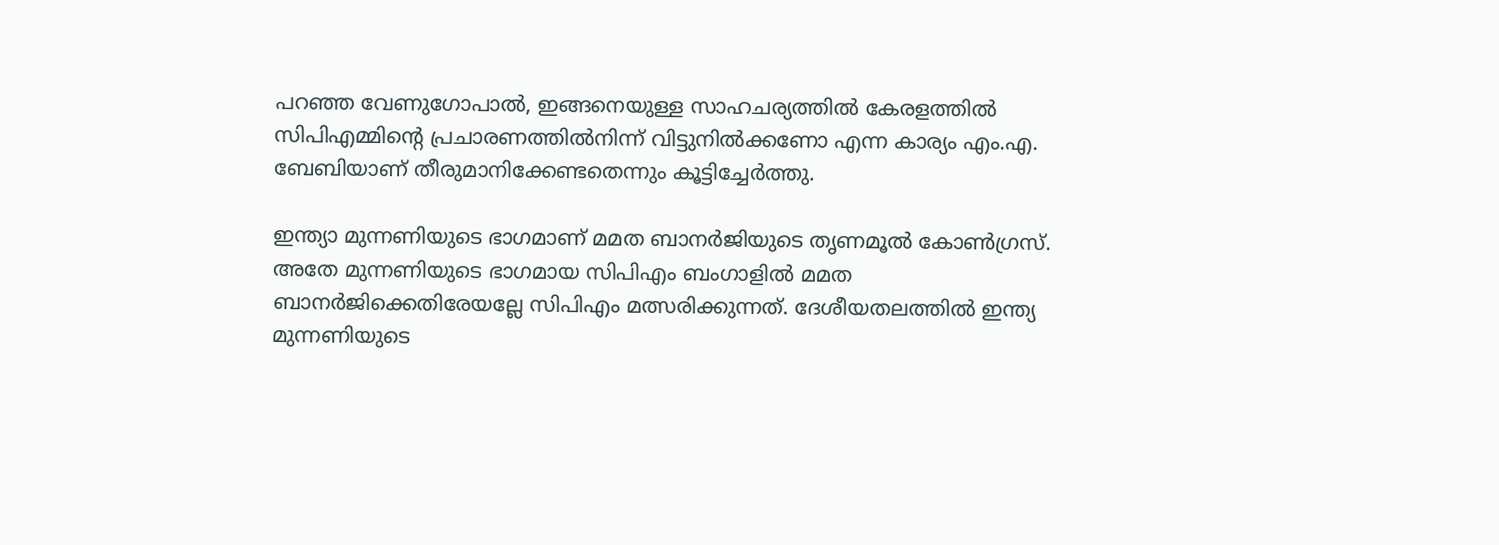പറഞ്ഞ വേണുഗോപാല്‍, ഇങ്ങനെയുള്ള സാഹചര്യത്തില്‍ കേരളത്തില്‍ സിപിഎമ്മിന്‍റെ പ്രചാരണത്തില്‍നിന്ന് വിട്ടുനില്‍ക്കണോ എന്ന കാര്യം എം.എ. ബേബിയാണ് തീരുമാനിക്കേണ്ടതെന്നും കൂട്ടിച്ചേര്‍ത്തു.

ഇന്ത്യാ മുന്നണിയുടെ ഭാഗമാണ് മമത ബാനര്‍ജിയുടെ തൃണമൂല്‍ കോണ്‍ഗ്രസ്. അതേ മുന്നണിയുടെ ഭാഗമായ സിപിഎം ബംഗാളില്‍ മമത ബാനര്‍ജിക്കെതിരേയല്ലേ സിപിഎം മത്സരിക്കുന്നത്. ദേശീയതലത്തില്‍ ഇന്ത്യ മുന്നണിയുടെ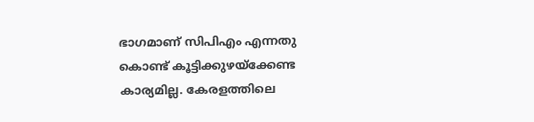ഭാഗമാണ് സിപിഎം എന്നതു കൊണ്ട് കൂട്ടിക്കുഴയ്ക്കേണ്ട കാര്യമില്ല. കേരളത്തിലെ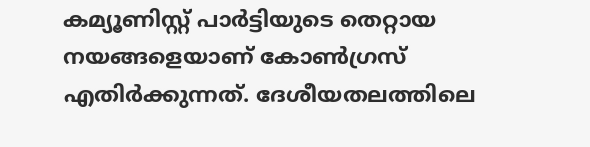കമ്യൂണിസ്റ്റ് പാര്‍ട്ടിയുടെ തെറ്റായ നയങ്ങളെയാണ് കോണ്‍ഗ്രസ് എതിര്‍ക്കുന്നത്. ദേശീയതലത്തിലെ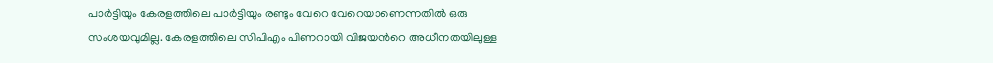പാര്‍ട്ടിയും കേരളത്തിലെ പാര്‍ട്ടിയും രണ്ടും വേറെ വേറെയാണെന്നതില്‍ ഒരു സംശയവുമില്ല. കേരളത്തിലെ സിപിഎം പിണറായി വിജയന്‍റെ അധീനതയിലുള്ള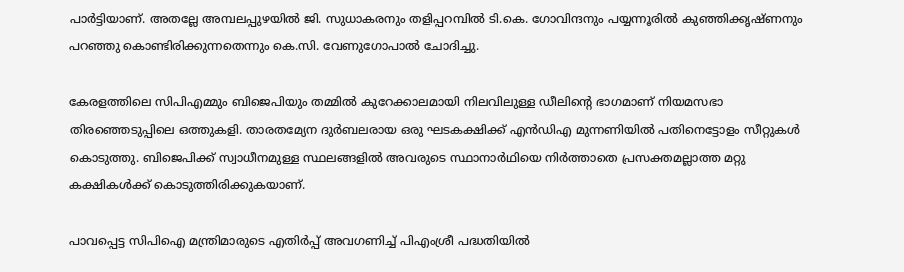പാര്‍ട്ടിയാണ്. അതല്ലേ അമ്പലപ്പുഴയിൽ ജി. സുധാകരനും തളിപ്പറമ്പില്‍ ടി.കെ. ഗോവിന്ദനും പയ്യന്നൂരില്‍ കുഞ്ഞിക്കൃഷ്ണനും പറഞ്ഞു കൊണ്ടിരിക്കുന്നതെന്നും കെ.സി. വേണുഗോപാല്‍ ചോദിച്ചു.

കേരളത്തിലെ സിപിഎമ്മും ബിജെപിയും തമ്മില്‍ കുറേക്കാലമായി നിലവിലുള്ള ഡീലിന്‍റെ ഭാഗമാണ് നിയമസഭാ തിരഞ്ഞെടുപ്പിലെ ഒത്തുകളി. താരതമ്യേന ദുര്‍ബലരായ ഒരു ഘടകക്ഷിക്ക് എന്‍ഡിഎ മുന്നണിയില്‍ പതിനെട്ടോളം സീറ്റുകള്‍ കൊടുത്തു. ബിജെപിക്ക് സ്വാധീനമുള്ള സ്ഥലങ്ങളില്‍ അവരുടെ സ്ഥാനാർഥിയെ നിര്‍ത്താതെ പ്രസക്തമല്ലാത്ത മറ്റു കക്ഷികള്‍ക്ക് കൊടുത്തിരിക്കുകയാണ്.

പാവപ്പെട്ട സിപിഐ മന്ത്രിമാരുടെ എതിര്‍പ്പ് അവഗണിച്ച് പിഎംശ്രീ പദ്ധതിയില്‍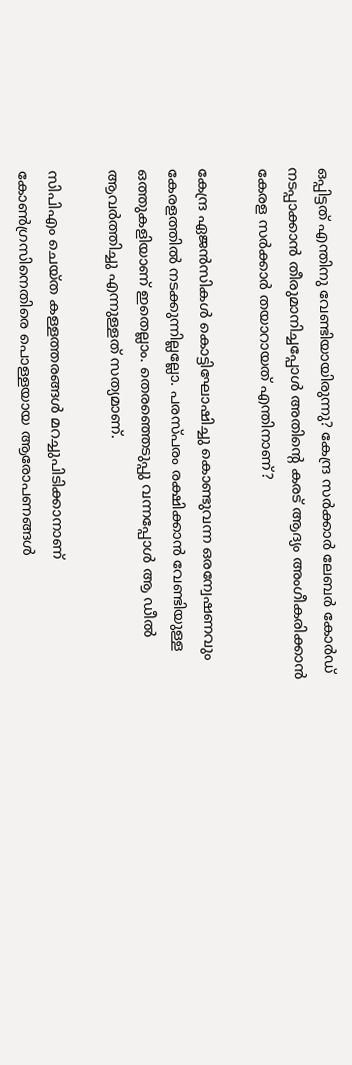ഒപ്പിട്ടത് എന്തിനു വേണ്ടിയായിരുന്നു? കേന്ദ്ര സര്‍ക്കാര്‍ ലേബര്‍ കോര്‍ഡ് നടപ്പാക്കാന്‍ തീരുമാനിച്ചപ്പോള്‍ അതിന്‍റെ കരട് ആദ്യം അംഗീകരിക്കാന്‍ കേരള സര്‍ക്കാര്‍ തയാറായത് എന്തിനാണ്?

കേന്ദ്ര ഏജന്‍സികള്‍ കൊട്ടിഘോഷിച്ചു കൊണ്ടുവന്ന ഒരന്വേഷണവും കേരളത്തില്‍ നടക്കുന്നില്ലല്ലോ. പരസ്പരം രക്ഷിക്കാന്‍ വേണ്ടിയുള്ള ഒത്തുകളിയാണ് ഇതെല്ലാം. തെരഞ്ഞെടുപ്പു വന്നപ്പോള്‍ ആ ഡീല്‍ ആവര്‍ത്തിച്ചു എന്നുള്ളത് സത്യമാണ്.

സിപിഎം ചെയ്ത കള്ളത്തരങ്ങള്‍ മറച്ചുപിടിക്കാനാണ് കോണ്‍ഗ്രസിനെതിരെ പൊള്ളയായ ആരോപണങ്ങള്‍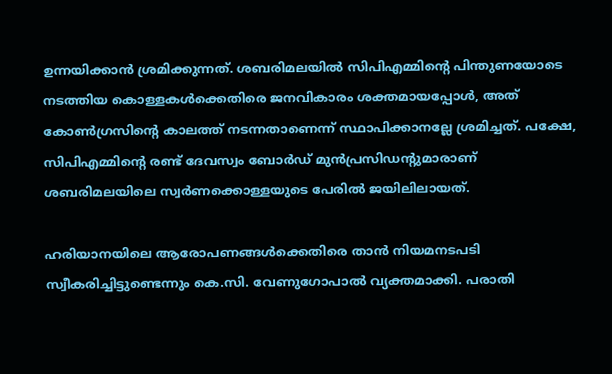ഉന്നയിക്കാന്‍ ശ്രമിക്കുന്നത്. ശബരിമലയില്‍ സിപിഎമ്മിന്‍റെ പിന്തുണയോടെ നടത്തിയ കൊള്ളകള്‍ക്കെതിരെ ജനവികാരം ശക്തമായപ്പോള്‍, അത് കോണ്‍ഗ്രസിന്‍റെ കാലത്ത് നടന്നതാണെന്ന് സ്ഥാപിക്കാനല്ലേ ശ്രമിച്ചത്. പക്ഷേ, സിപിഎമ്മിന്‍റെ രണ്ട് ദേവസ്വം ബോര്‍ഡ് മുന്‍പ്രസിഡന്‍റുമാരാണ് ശബരിമലയിലെ സ്വര്‍ണക്കൊള്ളയുടെ പേരില്‍ ജയിലിലായത്.

ഹരിയാനയിലെ ആരോപണങ്ങള്‍ക്കെതിരെ താന്‍ നിയമനടപടി സ്വീകരിച്ചിട്ടുണ്ടെന്നും കെ.സി. വേണുഗോപാല്‍ വ്യക്തമാക്കി. പരാതി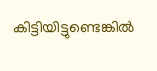കിട്ടിയിട്ടുണ്ടെങ്കില്‍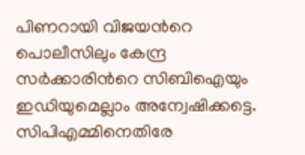പിണറായി വിജയന്‍റെ പൊലീസിലും കേന്ദ്ര സര്‍ക്കാരിന്‍റെ സിബിഐയും ഇഡിയുമെല്ലാം അന്വേഷിക്കട്ടെ. സിപിഎമ്മിനെതിരേ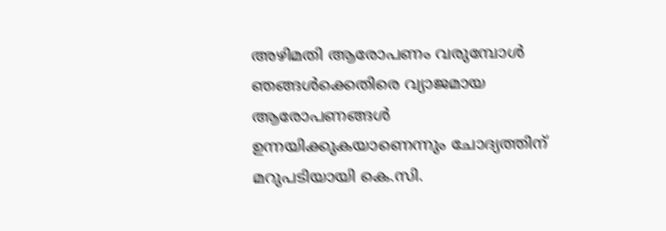അഴിമതി ആരോപണം വരുമ്പോള്‍ ഞങ്ങള്‍ക്കെതിരെ വ്യാജമായ ആരോപണങ്ങള്‍ ഉന്നയിക്കുകയാണെന്നും ചോദ്യത്തിന് മറുപടിയായി കെ.സി.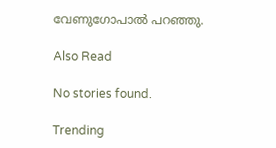വേണുഗോപാല്‍ പറഞ്ഞു.

Also Read

No stories found.

Trending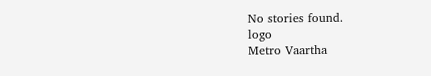No stories found.
logo
Metro Vaartha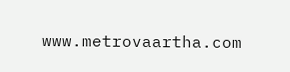www.metrovaartha.com